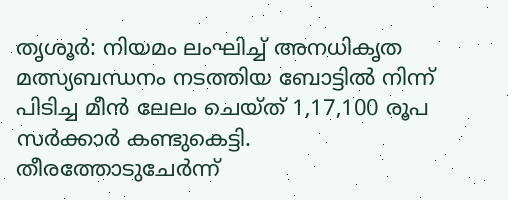തൃശൂർ: നിയമം ലംഘിച്ച് അനധികൃത മത്സ്യബന്ധനം നടത്തിയ ബോട്ടിൽ നിന്ന് പിടിച്ച മീൻ ലേലം ചെയ്ത് 1,17,100 രൂപ സർക്കാർ കണ്ടുകെട്ടി. തീരത്തോടുചേർന്ന്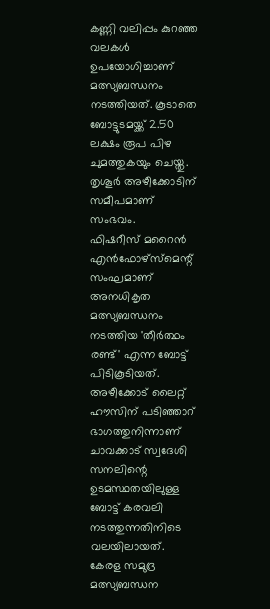കണ്ണി വലിപ്പം കുറഞ്ഞ വലകൾ ഉപയോഗിച്ചാണ് മത്സ്യബന്ധനം നടത്തിയത്. കൂടാതെ ബോട്ടുടമയ്ക്ക് 2.50 ലക്ഷം രൂപ പിഴ ചുമത്തുകയും ചെയ്തു. തൃശൂർ അഴീക്കോടിന് സമീപമാണ് സംഭവം.
ഫിഷറീസ് മറൈൻ എൻഫോഴ്സ്മെന്റ് സംഘമാണ് അനധികൃത മത്സ്യബന്ധനം നടത്തിയ 'തീർത്ഥം രണ്ട്' എന്ന ബോട്ട് പിടികൂടിയത്. അഴീക്കോട് ലൈറ്റ് ഹൗസിന് പടിഞ്ഞാറ് ഭാഗത്തുനിന്നാണ് ചാവക്കാട് സ്വദേശി സനലിന്റെ ഉടമസ്ഥതയിലുള്ള ബോട്ട് കരവലി നടത്തുന്നതിനിടെ വലയിലായത്.
കേരള സമുദ്ര മത്സ്യബന്ധന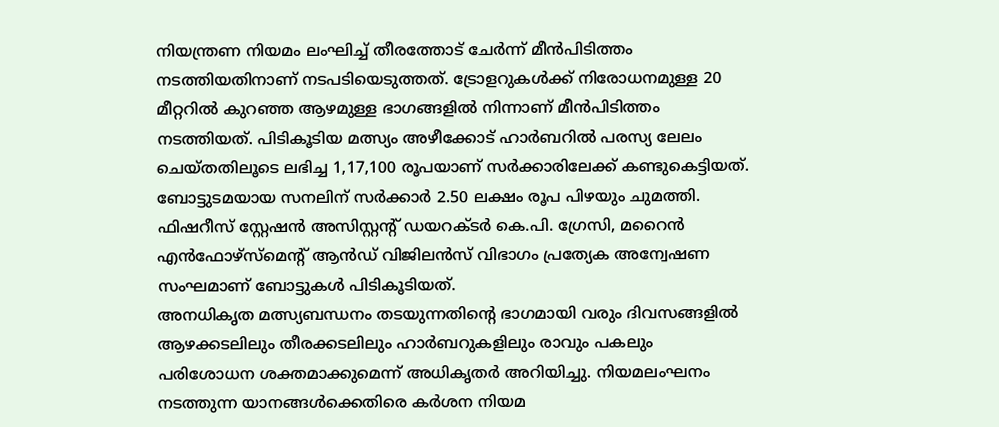നിയന്ത്രണ നിയമം ലംഘിച്ച് തീരത്തോട് ചേർന്ന് മീൻപിടിത്തം നടത്തിയതിനാണ് നടപടിയെടുത്തത്. ട്രോളറുകൾക്ക് നിരോധനമുള്ള 20 മീറ്ററിൽ കുറഞ്ഞ ആഴമുള്ള ഭാഗങ്ങളിൽ നിന്നാണ് മീൻപിടിത്തം നടത്തിയത്. പിടികൂടിയ മത്സ്യം അഴീക്കോട് ഹാർബറിൽ പരസ്യ ലേലം ചെയ്തതിലൂടെ ലഭിച്ച 1,17,100 രൂപയാണ് സർക്കാരിലേക്ക് കണ്ടുകെട്ടിയത്. ബോട്ടുടമയായ സനലിന് സർക്കാർ 2.50 ലക്ഷം രൂപ പിഴയും ചുമത്തി.
ഫിഷറീസ് സ്റ്റേഷൻ അസിസ്റ്റന്റ് ഡയറക്ടർ കെ.പി. ഗ്രേസി, മറൈൻ എൻഫോഴ്സ്മെന്റ് ആൻഡ് വിജിലൻസ് വിഭാഗം പ്രത്യേക അന്വേഷണ സംഘമാണ് ബോട്ടുകൾ പിടികൂടിയത്.
അനധികൃത മത്സ്യബന്ധനം തടയുന്നതിന്റെ ഭാഗമായി വരും ദിവസങ്ങളിൽ ആഴക്കടലിലും തീരക്കടലിലും ഹാർബറുകളിലും രാവും പകലും പരിശോധന ശക്തമാക്കുമെന്ന് അധികൃതർ അറിയിച്ചു. നിയമലംഘനം നടത്തുന്ന യാനങ്ങൾക്കെതിരെ കർശന നിയമ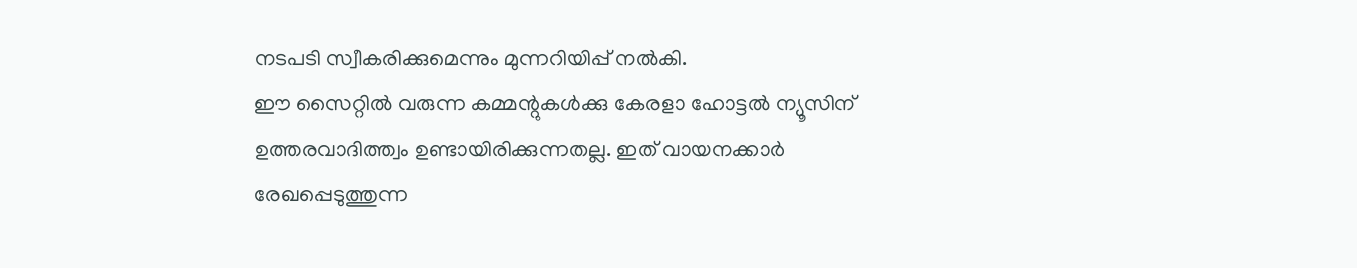നടപടി സ്വീകരിക്കുമെന്നും മുന്നറിയിപ്പ് നൽകി.
ഈ സൈറ്റിൽ വരുന്ന കമ്മന്റുകൾക്കു കേരളാ ഹോട്ടൽ ന്യൂസിന് ഉത്തരവാദിത്ത്വം ഉണ്ടായിരിക്കുന്നതല്ല. ഇത് വായനക്കാർ രേഖപ്പെടുത്തുന്ന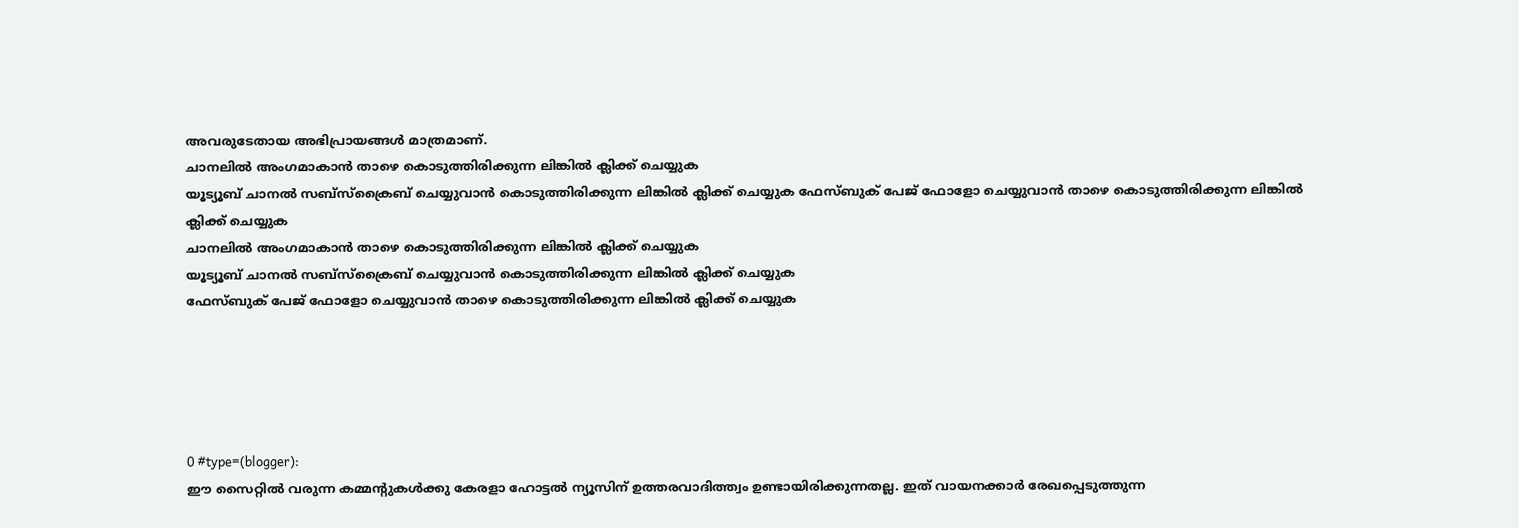അവരുടേതായ അഭിപ്രായങ്ങൾ മാത്രമാണ്.
ചാനലിൽ അംഗമാകാൻ താഴെ കൊടുത്തിരിക്കുന്ന ലിങ്കിൽ ക്ലിക്ക് ചെയ്യുക
യൂട്യൂബ് ചാനൽ സബ്സ്ക്രൈബ് ചെയ്യുവാൻ കൊടുത്തിരിക്കുന്ന ലിങ്കിൽ ക്ലിക്ക് ചെയ്യുക ഫേസ്ബുക് പേജ് ഫോളോ ചെയ്യുവാൻ താഴെ കൊടുത്തിരിക്കുന്ന ലിങ്കിൽ ക്ലിക്ക് ചെയ്യുക
ചാനലിൽ അംഗമാകാൻ താഴെ കൊടുത്തിരിക്കുന്ന ലിങ്കിൽ ക്ലിക്ക് ചെയ്യുക
യൂട്യൂബ് ചാനൽ സബ്സ്ക്രൈബ് ചെയ്യുവാൻ കൊടുത്തിരിക്കുന്ന ലിങ്കിൽ ക്ലിക്ക് ചെയ്യുക
ഫേസ്ബുക് പേജ് ഫോളോ ചെയ്യുവാൻ താഴെ കൊടുത്തിരിക്കുന്ന ലിങ്കിൽ ക്ലിക്ക് ചെയ്യുക





0 #type=(blogger):
ഈ സൈറ്റിൽ വരുന്ന കമ്മന്റുകൾക്കു കേരളാ ഹോട്ടൽ ന്യൂസിന് ഉത്തരവാദിത്ത്വം ഉണ്ടായിരിക്കുന്നതല്ല. ഇത് വായനക്കാർ രേഖപ്പെടുത്തുന്ന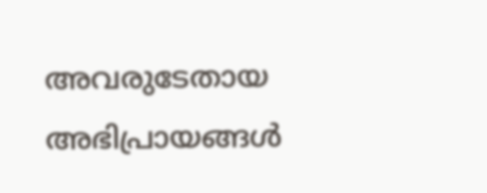അവരുടേതായ അഭിപ്രായങ്ങൾ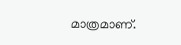മാത്രമാണ്.